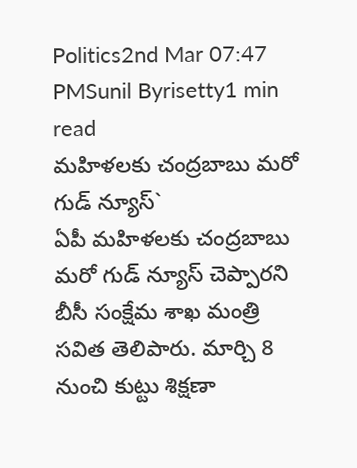Politics2nd Mar 07:47 PMSunil Byrisetty1 min read
మహిళలకు చంద్రబాబు మరో గుడ్ న్యూస్`
ఏపీ మహిళలకు చంద్రబాబు మరో గుడ్ న్యూస్ చెప్పారని బీసీ సంక్షేమ శాఖ మంత్రి సవిత తెలిపారు. మార్చి 8 నుంచి కుట్టు శిక్షణా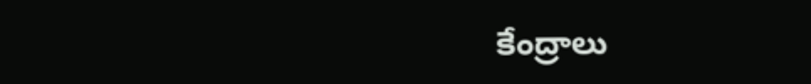కేంద్రాలు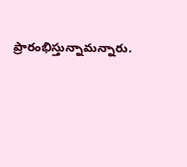ప్రారంభిస్తున్నామన్నారు.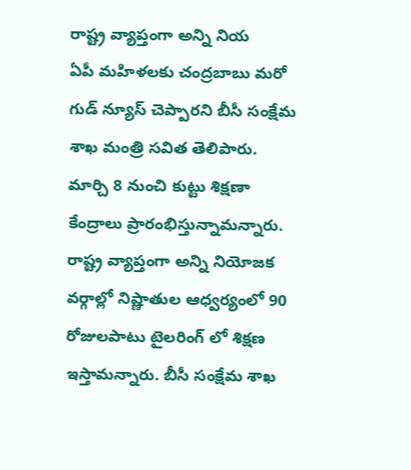రాష్ట్ర వ్యాప్తంగా అన్ని నియ
ఏపీ మహిళలకు చంద్రబాబు మరో గుడ్ న్యూస్ చెప్పారని బీసీ సంక్షేమ శాఖ మంత్రి సవిత తెలిపారు. మార్చి 8 నుంచి కుట్టు శిక్షణా కేంద్రాలు ప్రారంభిస్తున్నామన్నారు. రాష్ట్ర వ్యాప్తంగా అన్ని నియోజక వర్గాల్లో నిష్ణాతుల ఆధ్వర్యంలో 90 రోజులపాటు టైలరింగ్ లో శిక్షణ ఇస్తామన్నారు. బీసీ సంక్షేమ శాఖ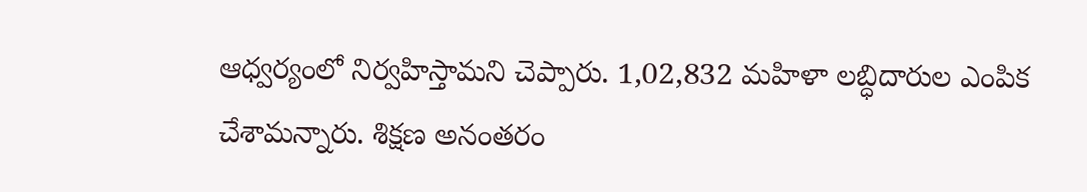ఆధ్వర్యంలో నిర్వహిస్తామని చెప్పారు. 1,02,832 మహిళా లబ్ధిదారుల ఎంపిక చేశామన్నారు. శిక్షణ అనంతరం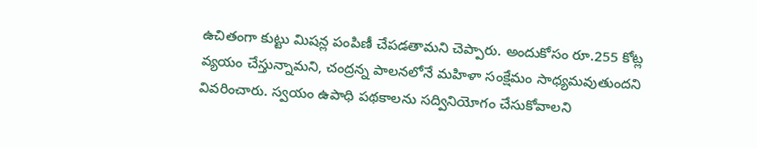ఉచితంగా కుట్టు మిషన్ల పంపిణీ చేపడతామని చెప్పారు. అందుకోసం రూ.255 కోట్ల వ్యయం చేస్తున్నామని, చంద్రన్న పాలనలోనే మహిళా సంక్షేమం సాధ్యమవుతుందని వివరించారు. స్వయం ఉపాధి పథకాలను సద్వినియోగం చేసుకోవాలని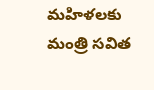మహిళలకు మంత్రి సవిత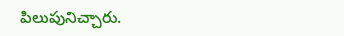పిలుపునిచ్చారు.